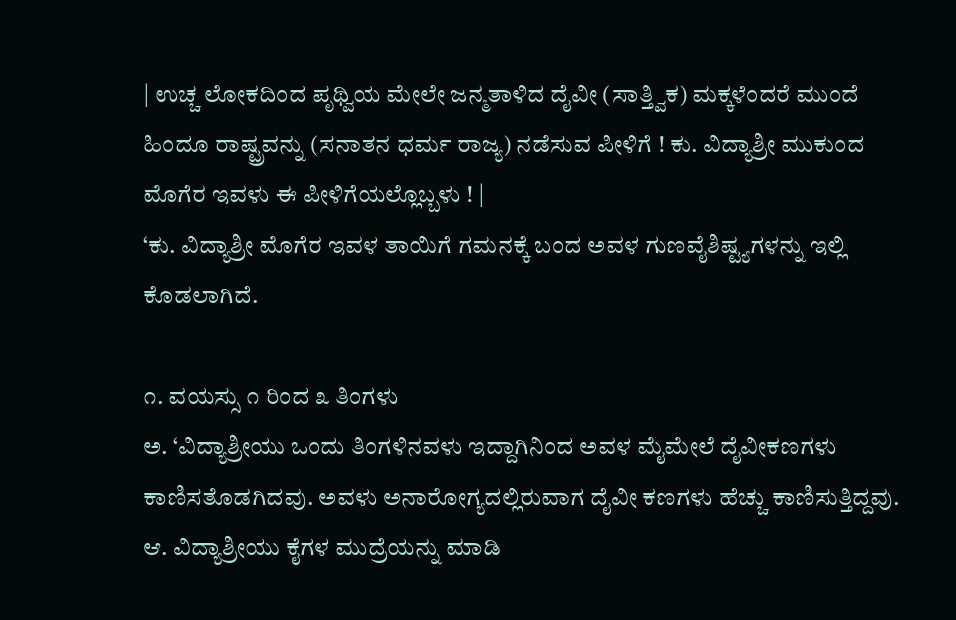| ಉಚ್ಚ ಲೋಕದಿಂದ ಪೃಥ್ವಿಯ ಮೇಲೇ ಜನ್ಮತಾಳಿದ ದೈವೀ (ಸಾತ್ತ್ವಿಕ) ಮಕ್ಕಳೆಂದರೆ ಮುಂದೆ ಹಿಂದೂ ರಾಷ್ಟ್ರವನ್ನು (ಸನಾತನ ಧರ್ಮ ರಾಜ್ಯ) ನಡೆಸುವ ಪೀಳಿಗೆ ! ಕು. ವಿದ್ಯಾಶ್ರೀ ಮುಕುಂದ ಮೊಗೆರ ಇವಳು ಈ ಪೀಳಿಗೆಯಲ್ಲೊಬ್ಬಳು ! |
‘ಕು. ವಿದ್ಯಾಶ್ರೀ ಮೊಗೆರ ಇವಳ ತಾಯಿಗೆ ಗಮನಕ್ಕೆ ಬಂದ ಅವಳ ಗುಣವೈಶಿಷ್ಟ್ಯಗಳನ್ನು ಇಲ್ಲಿ ಕೊಡಲಾಗಿದೆ.

೧. ವಯಸ್ಸು ೧ ರಿಂದ ೩ ತಿಂಗಳು
ಅ. ‘ವಿದ್ಯಾಶ್ರೀಯು ಒಂದು ತಿಂಗಳಿನವಳು ಇದ್ದಾಗಿನಿಂದ ಅವಳ ಮೈಮೇಲೆ ದೈವೀಕಣಗಳು ಕಾಣಿಸತೊಡಗಿದವು. ಅವಳು ಅನಾರೋಗ್ಯದಲ್ಲಿರುವಾಗ ದೈವೀ ಕಣಗಳು ಹೆಚ್ಚು ಕಾಣಿಸುತ್ತಿದ್ದವು.
ಆ. ವಿದ್ಯಾಶ್ರೀಯು ಕೈಗಳ ಮುದ್ರೆಯನ್ನು ಮಾಡಿ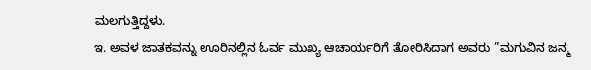ಮಲಗುತ್ತಿದ್ದಳು.
ಇ. ಅವಳ ಜಾತಕವನ್ನು ಊರಿನಲ್ಲಿನ ಓರ್ವ ಮುಖ್ಯ ಆಚಾರ್ಯರಿಗೆ ತೋರಿಸಿದಾಗ ಅವರು ”ಮಗುವಿನ ಜನ್ಮ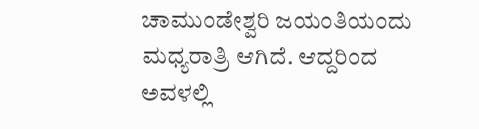ಚಾಮುಂಡೇಶ್ವರಿ ಜಯಂತಿಯಂದು ಮಧ್ಯರಾತ್ರಿ ಆಗಿದೆ. ಆದ್ದರಿಂದ ಅವಳಲ್ಲಿ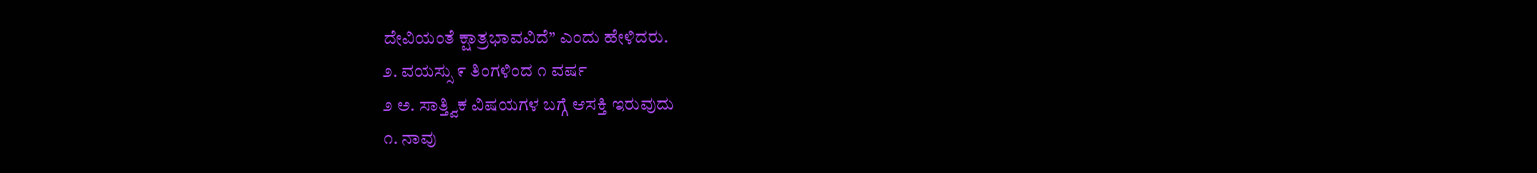ದೇವಿಯಂತೆ ಕ್ಷಾತ್ರಭಾವವಿದೆ’’ ಎಂದು ಹೇಳಿದರು.
೨. ವಯಸ್ಸು ೯ ತಿಂಗಳಿಂದ ೧ ವರ್ಷ
೨ ಅ. ಸಾತ್ತ್ವಿಕ ವಿಷಯಗಳ ಬಗ್ಗೆ ಆಸಕ್ತಿ ಇರುವುದು
೧. ನಾವು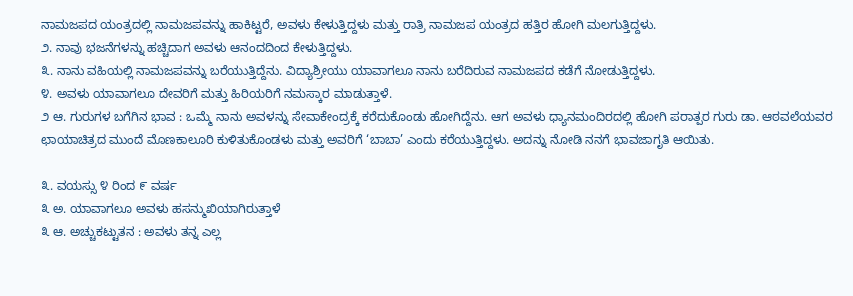ನಾಮಜಪದ ಯಂತ್ರದಲ್ಲಿ ನಾಮಜಪವನ್ನು ಹಾಕಿಟ್ಟರೆ, ಅವಳು ಕೇಳುತ್ತಿದ್ದಳು ಮತ್ತು ರಾತ್ರಿ ನಾಮಜಪ ಯಂತ್ರದ ಹತ್ತಿರ ಹೋಗಿ ಮಲಗುತ್ತಿದ್ದಳು.
೨. ನಾವು ಭಜನೆಗಳನ್ನು ಹಚ್ಚಿದಾಗ ಅವಳು ಆನಂದದಿಂದ ಕೇಳುತ್ತಿದ್ದಳು.
೩. ನಾನು ವಹಿಯಲ್ಲಿ ನಾಮಜಪವನ್ನು ಬರೆಯುತ್ತಿದ್ದೆನು. ವಿದ್ಯಾಶ್ರೀಯು ಯಾವಾಗಲೂ ನಾನು ಬರೆದಿರುವ ನಾಮಜಪದ ಕಡೆಗೆ ನೋಡುತ್ತಿದ್ದಳು.
೪. ಅವಳು ಯಾವಾಗಲೂ ದೇವರಿಗೆ ಮತ್ತು ಹಿರಿಯರಿಗೆ ನಮಸ್ಕಾರ ಮಾಡುತ್ತಾಳೆ.
೨ ಆ. ಗುರುಗಳ ಬಗೆಗಿನ ಭಾವ : ಒಮ್ಮೆ ನಾನು ಅವಳನ್ನು ಸೇವಾಕೇಂದ್ರಕ್ಕೆ ಕರೆದುಕೊಂಡು ಹೋಗಿದ್ದೆನು. ಆಗ ಅವಳು ಧ್ಯಾನಮಂದಿರದಲ್ಲಿ ಹೋಗಿ ಪರಾತ್ಪರ ಗುರು ಡಾ. ಆಠವಲೆಯವರ ಛಾಯಾಚಿತ್ರದ ಮುಂದೆ ಮೊಣಕಾಲೂರಿ ಕುಳಿತುಕೊಂಡಳು ಮತ್ತು ಅವರಿಗೆ ‘ಬಾಬಾ’ ಎಂದು ಕರೆಯುತ್ತಿದ್ದಳು. ಅದನ್ನು ನೋಡಿ ನನಗೆ ಭಾವಜಾಗೃತಿ ಆಯಿತು.

೩. ವಯಸ್ಸು ೪ ರಿಂದ ೯ ವರ್ಷ
೩ ಅ. ಯಾವಾಗಲೂ ಅವಳು ಹಸನ್ಮುಖಿಯಾಗಿರುತ್ತಾಳೆ
೩ ಆ. ಅಚ್ಚುಕಟ್ಟುತನ : ಅವಳು ತನ್ನ ಎಲ್ಲ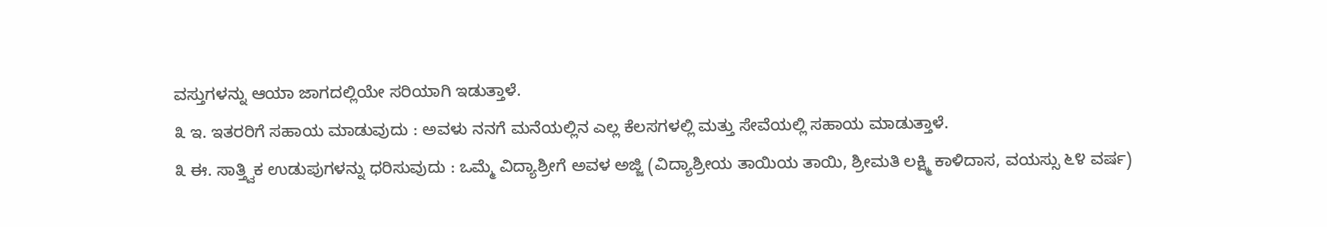ವಸ್ತುಗಳನ್ನು ಆಯಾ ಜಾಗದಲ್ಲಿಯೇ ಸರಿಯಾಗಿ ಇಡುತ್ತಾಳೆ.
೩ ಇ. ಇತರರಿಗೆ ಸಹಾಯ ಮಾಡುವುದು : ಅವಳು ನನಗೆ ಮನೆಯಲ್ಲಿನ ಎಲ್ಲ ಕೆಲಸಗಳಲ್ಲಿ ಮತ್ತು ಸೇವೆಯಲ್ಲಿ ಸಹಾಯ ಮಾಡುತ್ತಾಳೆ.
೩ ಈ. ಸಾತ್ತ್ವಿಕ ಉಡುಪುಗಳನ್ನು ಧರಿಸುವುದು : ಒಮ್ಮೆ ವಿದ್ಯಾಶ್ರೀಗೆ ಅವಳ ಅಜ್ಜಿ (ವಿದ್ಯಾಶ್ರೀಯ ತಾಯಿಯ ತಾಯಿ, ಶ್ರೀಮತಿ ಲಕ್ಷ್ಮಿ ಕಾಳಿದಾಸ, ವಯಸ್ಸು ೬೪ ವರ್ಷ)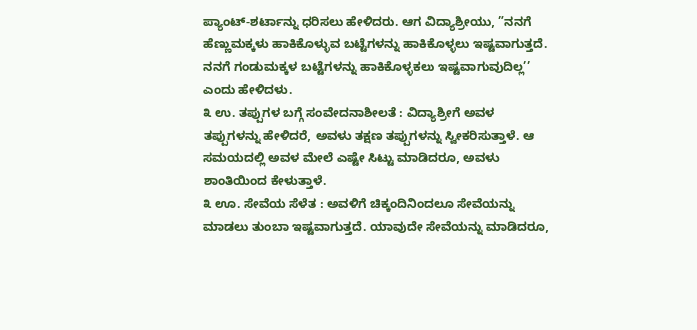ಪ್ಯಾಂಟ್-ಶರ್ಟಾನ್ನು ಧರಿಸಲು ಹೇಳಿದರು. ಆಗ ವಿದ್ಯಾಶ್ರೀಯು, ”ನನಗೆ ಹೆಣ್ಣುಮಕ್ಕಳು ಹಾಕಿಕೊಳ್ಳುವ ಬಟ್ಟೆಗಳನ್ನು ಹಾಕಿಕೊಳ್ಳಲು ಇಷ್ಟವಾಗುತ್ತದೆ. ನನಗೆ ಗಂಡುಮಕ್ಕಳ ಬಟ್ಟೆಗಳನ್ನು ಹಾಕಿಕೊಳ್ಳಕಲು ಇಷ್ಟವಾಗುವುದಿಲ್ಲ’’ ಎಂದು ಹೇಳಿದಳು.
೩ ಉ. ತಪ್ಪುಗಳ ಬಗ್ಗೆ ಸಂವೇದನಾಶೀಲತೆ : ವಿದ್ಯಾಶ್ರೀಗೆ ಅವಳ ತಪ್ಪುಗಳನ್ನು ಹೇಳಿದರೆ, ಅವಳು ತಕ್ಷಣ ತಪ್ಪುಗಳನ್ನು ಸ್ವೀಕರಿಸುತ್ತಾಳೆ. ಆ ಸಮಯದಲ್ಲಿ ಅವಳ ಮೇಲೆ ಎಷ್ಟೇ ಸಿಟ್ಟು ಮಾಡಿದರೂ, ಅವಳು ಶಾಂತಿಯಿಂದ ಕೇಳುತ್ತಾಳೆ.
೩ ಊ. ಸೇವೆಯ ಸೆಳೆತ : ಅವಳಿಗೆ ಚಿಕ್ಕಂದಿನಿಂದಲೂ ಸೇವೆಯನ್ನು ಮಾಡಲು ತುಂಬಾ ಇಷ್ಟವಾಗುತ್ತದೆ. ಯಾವುದೇ ಸೇವೆಯನ್ನು ಮಾಡಿದರೂ,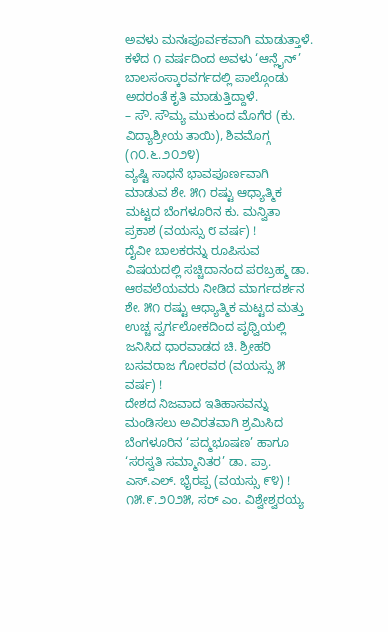ಅವಳು ಮನಃಪೂರ್ವಕವಾಗಿ ಮಾಡುತ್ತಾಳೆ. ಕಳೆದ ೧ ವರ್ಷದಿಂದ ಅವಳು ‘ಆನ್ಲೈನ್’ ಬಾಲಸಂಸ್ಕಾರವರ್ಗದಲ್ಲಿ ಪಾಲ್ಗೊಂಡು ಅದರಂತೆ ಕೃತಿ ಮಾಡುತ್ತಿದ್ದಾಳೆ.
– ಸೌ. ಸೌಮ್ಯ ಮುಕುಂದ ಮೊಗೆರ (ಕು. ವಿದ್ಯಾಶ್ರೀಯ ತಾಯಿ), ಶಿವಮೊಗ್ಗ (೧೦.೬.೨೦೨೪)
ವ್ಯಷ್ಟಿ ಸಾಧನೆ ಭಾವಪೂರ್ಣವಾಗಿ ಮಾಡುವ ಶೇ. ೫೧ ರಷ್ಟು ಆಧ್ಯಾತ್ಮಿಕ ಮಟ್ಟದ ಬೆಂಗಳೂರಿನ ಕು. ಮನ್ವಿತಾ ಪ್ರಕಾಶ (ವಯಸ್ಸು ೮ ವರ್ಷ) !
ದೈವೀ ಬಾಲಕರನ್ನು ರೂಪಿಸುವ ವಿಷಯದಲ್ಲಿ ಸಚ್ಚಿದಾನಂದ ಪರಬ್ರಹ್ಮ ಡಾ. ಆಠವಲೆಯವರು ನೀಡಿದ ಮಾರ್ಗದರ್ಶನ
ಶೇ. ೫೧ ರಷ್ಟು ಆಧ್ಯಾತ್ಮಿಕ ಮಟ್ಟದ ಮತ್ತು ಉಚ್ಚ ಸ್ವರ್ಗಲೋಕದಿಂದ ಪೃಥ್ವಿಯಲ್ಲಿ ಜನಿಸಿದ ಧಾರವಾಡದ ಚಿ. ಶ್ರೀಹರಿ ಬಸವರಾಜ ಗೋರವರ (ವಯಸ್ಸು ೫ ವರ್ಷ) !
ದೇಶದ ನಿಜವಾದ ಇತಿಹಾಸವನ್ನು ಮಂಡಿಸಲು ಅವಿರತವಾಗಿ ಶ್ರಮಿಸಿದ ಬೆಂಗಳೂರಿನ ‘ಪದ್ಮಭೂಷಣ’ ಹಾಗೂ ‘ಸರಸ್ವತಿ ಸಮ್ಮಾನಿತರ’ ಡಾ. ಪ್ರಾ. ಎಸ್.ಎಲ್. ಭೈರಪ್ಪ (ವಯಸ್ಸು ೯೪) !
೧೫.೯.೨೦೨೫, ಸರ್ ಎಂ. ವಿಶ್ವೇಶ್ವರಯ್ಯ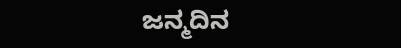ಜನ್ಮದಿನ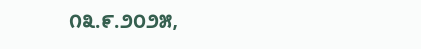೧೩.೯.೨೦೨೫,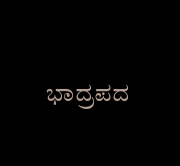ಭಾದ್ರಪದ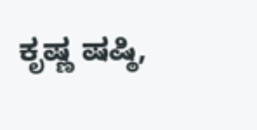ಕೃಷ್ಣ ಷಷ್ಠಿ,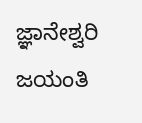ಜ್ಞಾನೇಶ್ವರಿ ಜಯಂತಿ